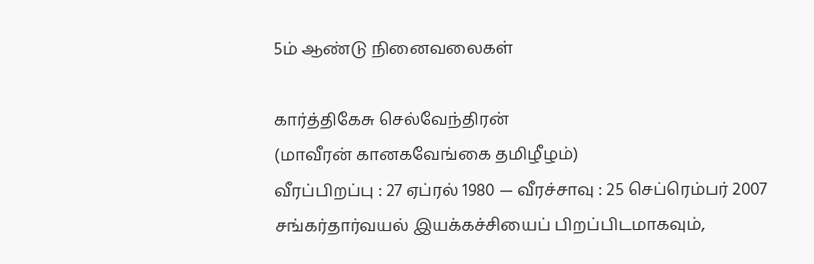5ம் ஆண்டு நினைவலைகள்

கார்த்திகேசு செல்வேந்திரன்
(மாவீரன் கானகவேங்கை தமிழீழம்)
வீரப்பிறப்பு : 27 ஏப்ரல் 1980 — வீரச்சாவு : 25 செப்ரெம்பர் 2007
சங்கர்தார்வயல் இயக்கச்சியைப் பிறப்பிடமாகவும்,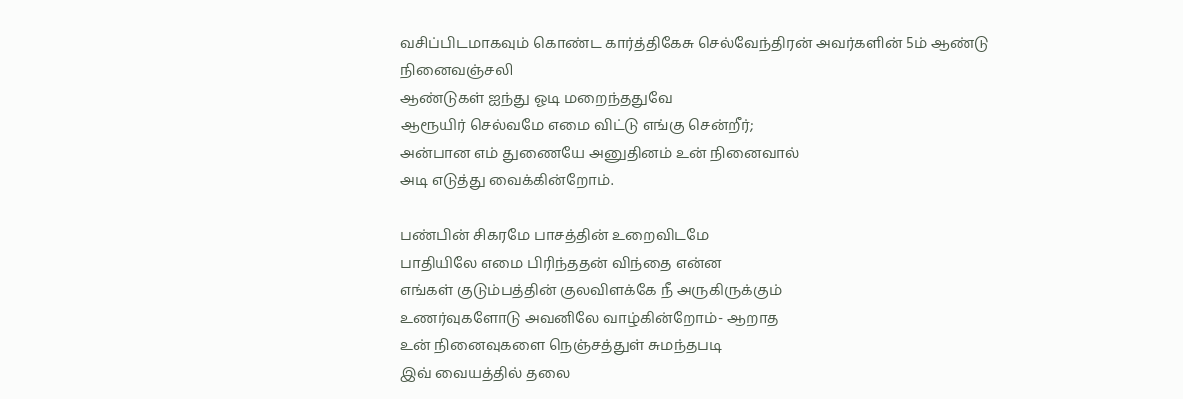வசிப்பிடமாகவும் கொண்ட கார்த்திகேசு செல்வேந்திரன் அவர்களின் 5ம் ஆண்டு நினைவஞ்சலி
ஆண்டுகள் ஐந்து ஓடி மறைந்ததுவே
ஆரூயிர் செல்வமே எமை விட்டு எங்கு சென்றீர்;
அன்பான எம் துணையே அனுதினம் உன் நினைவால்
அடி எடுத்து வைக்கின்றோம்.

பண்பின் சிகரமே பாசத்தின் உறைவிடமே
பாதியிலே எமை பிரிந்ததன் விந்தை என்ன
எங்கள் குடும்பத்தின் குலவிளக்கே நீ அருகிருக்கும்
உணர்வுகளோடு அவனிலே வாழ்கின்றோம்- ஆறாத
உன் நினைவுகளை நெஞ்சத்துள் சுமந்தபடி
இவ் வையத்தில் தலை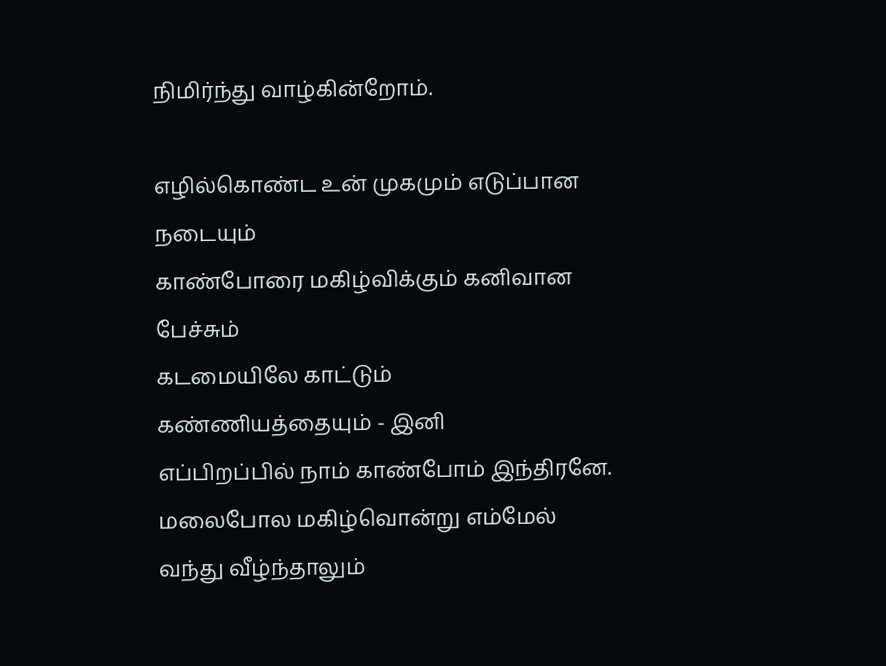நிமிர்ந்து வாழ்கின்றோம்.

எழில்கொண்ட உன் முகமும் எடுப்பான நடையும்
காண்போரை மகிழ்விக்கும் கனிவான பேச்சும்
கடமையிலே காட்டும் கண்ணியத்தையும் - இனி
எப்பிறப்பில் நாம் காண்போம் இந்திரனே.
மலைபோல மகிழ்வொன்று எம்மேல் வந்து வீழ்ந்தாலும்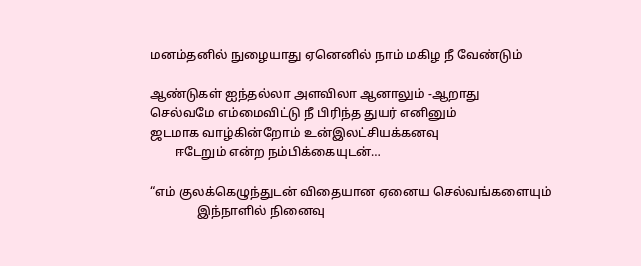மனம்தனில் நுழையாது ஏனெனில் நாம் மகிழ நீ வேண்டும்

ஆண்டுகள் ஐந்தல்லா அளவிலா ஆனாலும் -ஆறாது
செல்வமே எம்மைவிட்டு நீ பிரிந்த துயர் எனினும்
ஜடமாக வாழ்கின்றோம் உன்இலட்சியக்கனவு
        ஈடேறும் என்ற நம்பிக்கையுடன்…

“எம் குலக்கெழுந்துடன் விதையான ஏனைய செல்வங்களையும்
               இந்நாளில் நினைவு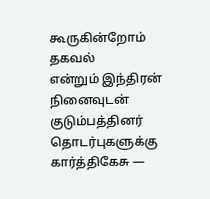கூருகின்றோம்
தகவல்
என்றும் இந்திரன் நினைவுடன் குடும்பத்தினர்
தொடர்புகளுக்கு
கார்த்திகேசு —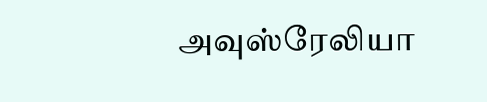அவுஸ்ரேலியா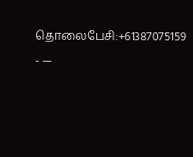தொலைபேசி:+61387075159
- —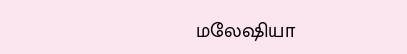மலேஷியா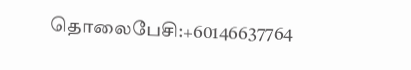தொலைபேசி:+60146637764